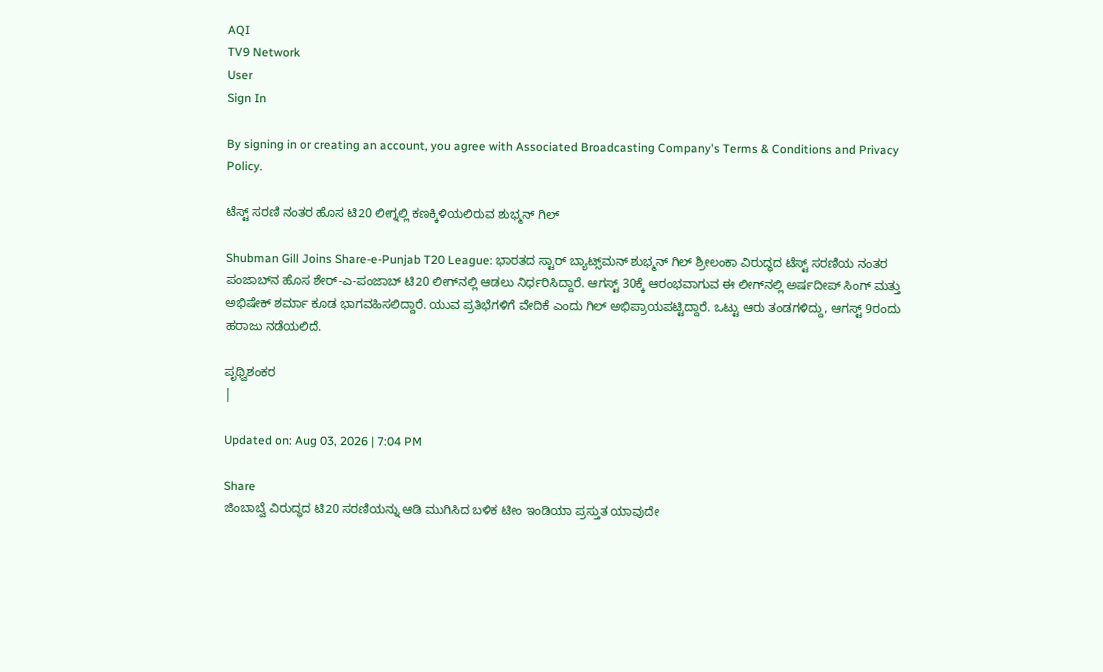AQI
TV9 Network
User
Sign In

By signing in or creating an account, you agree with Associated Broadcasting Company's Terms & Conditions and Privacy Policy.

ಟೆಸ್ಟ್ ಸರಣಿ ನಂತರ ಹೊಸ ಟಿ20 ಲೀಗ್ನಲ್ಲಿ ಕಣಕ್ಕಿಳಿಯಲಿರುವ ಶುಭ್ಮನ್ ಗಿಲ್

Shubman Gill Joins Share-e-Punjab T20 League: ಭಾರತದ ಸ್ಟಾರ್ ಬ್ಯಾಟ್ಸ್‌ಮನ್ ಶುಭ್ಮನ್ ಗಿಲ್ ಶ್ರೀಲಂಕಾ ವಿರುದ್ಧದ ಟೆಸ್ಟ್ ಸರಣಿಯ ನಂತರ ಪಂಜಾಬ್‌ನ ಹೊಸ ಶೇರ್-ಎ-ಪಂಜಾಬ್ ಟಿ20 ಲೀಗ್‌ನಲ್ಲಿ ಆಡಲು ನಿರ್ಧರಿಸಿದ್ದಾರೆ. ಆಗಸ್ಟ್ 30ಕ್ಕೆ ಆರಂಭವಾಗುವ ಈ ಲೀಗ್‌ನಲ್ಲಿ ಅರ್ಷದೀಪ್ ಸಿಂಗ್ ಮತ್ತು ಅಭಿಷೇಕ್ ಶರ್ಮಾ ಕೂಡ ಭಾಗವಹಿಸಲಿದ್ದಾರೆ. ಯುವ ಪ್ರತಿಭೆಗಳಿಗೆ ವೇದಿಕೆ ಎಂದು ಗಿಲ್ ಅಭಿಪ್ರಾಯಪಟ್ಟಿದ್ದಾರೆ. ಒಟ್ಟು ಆರು ತಂಡಗಳಿದ್ದು, ಆಗಸ್ಟ್ 9ರಂದು ಹರಾಜು ನಡೆಯಲಿದೆ.

ಪೃಥ್ವಿಶಂಕರ
|

Updated on: Aug 03, 2026 | 7:04 PM

Share
ಜಿಂಬಾಬ್ವೆ ವಿರುದ್ಧದ ಟಿ20 ಸರಣಿಯನ್ನು ಆಡಿ ಮುಗಿಸಿದ ಬಳಿಕ ಟೀಂ ಇಂಡಿಯಾ ಪ್ರಸ್ತುತ ಯಾವುದೇ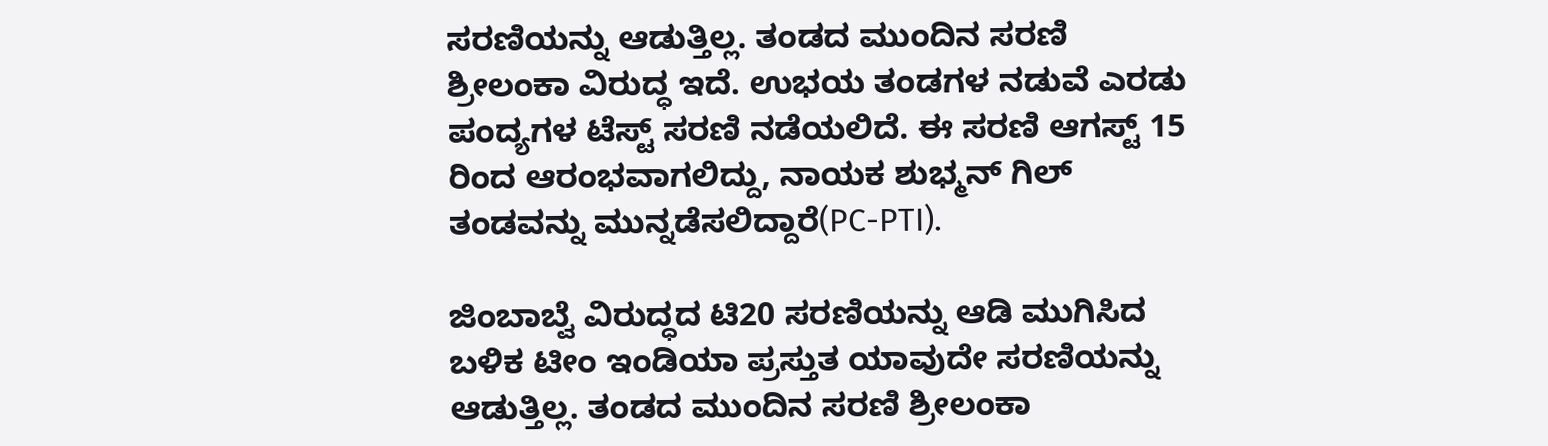ಸರಣಿಯನ್ನು ಆಡುತ್ತಿಲ್ಲ. ತಂಡದ ಮುಂದಿನ ಸರಣಿ ಶ್ರೀಲಂಕಾ ವಿರುದ್ಧ ಇದೆ. ಉಭಯ ತಂಡಗಳ ನಡುವೆ ಎರಡು ಪಂದ್ಯಗಳ ಟೆಸ್ಟ್ ಸರಣಿ ನಡೆಯಲಿದೆ. ಈ ಸರಣಿ ಆಗಸ್ಟ್ 15 ರಿಂದ ಆರಂಭವಾಗಲಿದ್ದು, ನಾಯಕ ಶುಭ್ಮನ್ ಗಿಲ್ ತಂಡವನ್ನು ಮುನ್ನಡೆಸಲಿದ್ದಾರೆ(PC-PTI).

ಜಿಂಬಾಬ್ವೆ ವಿರುದ್ಧದ ಟಿ20 ಸರಣಿಯನ್ನು ಆಡಿ ಮುಗಿಸಿದ ಬಳಿಕ ಟೀಂ ಇಂಡಿಯಾ ಪ್ರಸ್ತುತ ಯಾವುದೇ ಸರಣಿಯನ್ನು ಆಡುತ್ತಿಲ್ಲ. ತಂಡದ ಮುಂದಿನ ಸರಣಿ ಶ್ರೀಲಂಕಾ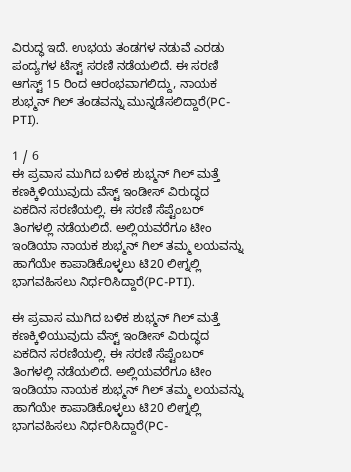ವಿರುದ್ಧ ಇದೆ. ಉಭಯ ತಂಡಗಳ ನಡುವೆ ಎರಡು ಪಂದ್ಯಗಳ ಟೆಸ್ಟ್ ಸರಣಿ ನಡೆಯಲಿದೆ. ಈ ಸರಣಿ ಆಗಸ್ಟ್ 15 ರಿಂದ ಆರಂಭವಾಗಲಿದ್ದು, ನಾಯಕ ಶುಭ್ಮನ್ ಗಿಲ್ ತಂಡವನ್ನು ಮುನ್ನಡೆಸಲಿದ್ದಾರೆ(PC-PTI).

1 / 6
ಈ ಪ್ರವಾಸ ಮುಗಿದ ಬಳಿಕ ಶುಭ್ಮನ್ ಗಿಲ್ ಮತ್ತೆ ಕಣಕ್ಕಿಳಿಯುವುದು ವೆಸ್ಟ್ ಇಂಡೀಸ್ ವಿರುದ್ಧದ ಏಕದಿನ ಸರಣಿಯಲ್ಲಿ. ಈ ಸರಣಿ ಸೆಪ್ಟೆಂಬರ್ ತಿಂಗಳಲ್ಲಿ ನಡೆಯಲಿದೆ. ಅಲ್ಲಿಯವರೆಗೂ ಟೀಂ ಇಂಡಿಯಾ ನಾಯಕ ಶುಭ್ಮನ್ ಗಿಲ್ ತಮ್ಮ ಲಯವನ್ನು ಹಾಗೆಯೇ ಕಾಪಾಡಿಕೊಳ್ಳಲು ಟಿ20 ಲೀಗ್ನಲ್ಲಿ ಭಾಗವಹಿಸಲು ನಿರ್ಧರಿಸಿದ್ದಾರೆ(PC-PTI).

ಈ ಪ್ರವಾಸ ಮುಗಿದ ಬಳಿಕ ಶುಭ್ಮನ್ ಗಿಲ್ ಮತ್ತೆ ಕಣಕ್ಕಿಳಿಯುವುದು ವೆಸ್ಟ್ ಇಂಡೀಸ್ ವಿರುದ್ಧದ ಏಕದಿನ ಸರಣಿಯಲ್ಲಿ. ಈ ಸರಣಿ ಸೆಪ್ಟೆಂಬರ್ ತಿಂಗಳಲ್ಲಿ ನಡೆಯಲಿದೆ. ಅಲ್ಲಿಯವರೆಗೂ ಟೀಂ ಇಂಡಿಯಾ ನಾಯಕ ಶುಭ್ಮನ್ ಗಿಲ್ ತಮ್ಮ ಲಯವನ್ನು ಹಾಗೆಯೇ ಕಾಪಾಡಿಕೊಳ್ಳಲು ಟಿ20 ಲೀಗ್ನಲ್ಲಿ ಭಾಗವಹಿಸಲು ನಿರ್ಧರಿಸಿದ್ದಾರೆ(PC-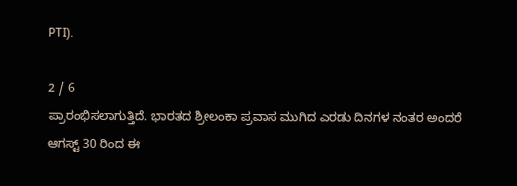PTI).

2 / 6
ಪ್ರಾರಂಭಿಸಲಾಗುತ್ತಿದೆ. ಭಾರತದ ಶ್ರೀಲಂಕಾ ಪ್ರವಾಸ ಮುಗಿದ ಎರಡು ದಿನಗಳ ನಂತರ ಅಂದರೆ ಆಗಸ್ಟ್ 30 ರಿಂದ ಈ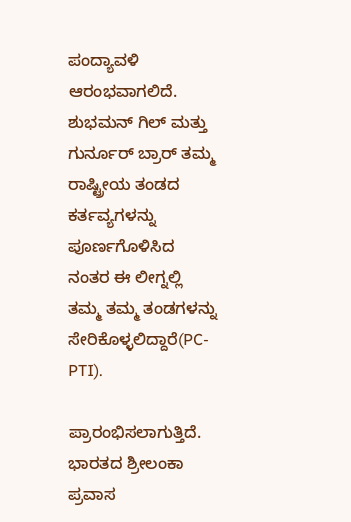ಪಂದ್ಯಾವಳಿ ಆರಂಭವಾಗಲಿದೆ. ಶುಭಮನ್ ಗಿಲ್ ಮತ್ತು ಗುರ್ನೂರ್ ಬ್ರಾರ್ ತಮ್ಮ ರಾಷ್ಟ್ರೀಯ ತಂಡದ ಕರ್ತವ್ಯಗಳನ್ನು ಪೂರ್ಣಗೊಳಿಸಿದ ನಂತರ ಈ ಲೀಗ್ನಲ್ಲಿ ತಮ್ಮ ತಮ್ಮ ತಂಡಗಳನ್ನು ಸೇರಿಕೊಳ್ಳಲಿದ್ದಾರೆ(PC-PTI).

ಪ್ರಾರಂಭಿಸಲಾಗುತ್ತಿದೆ. ಭಾರತದ ಶ್ರೀಲಂಕಾ ಪ್ರವಾಸ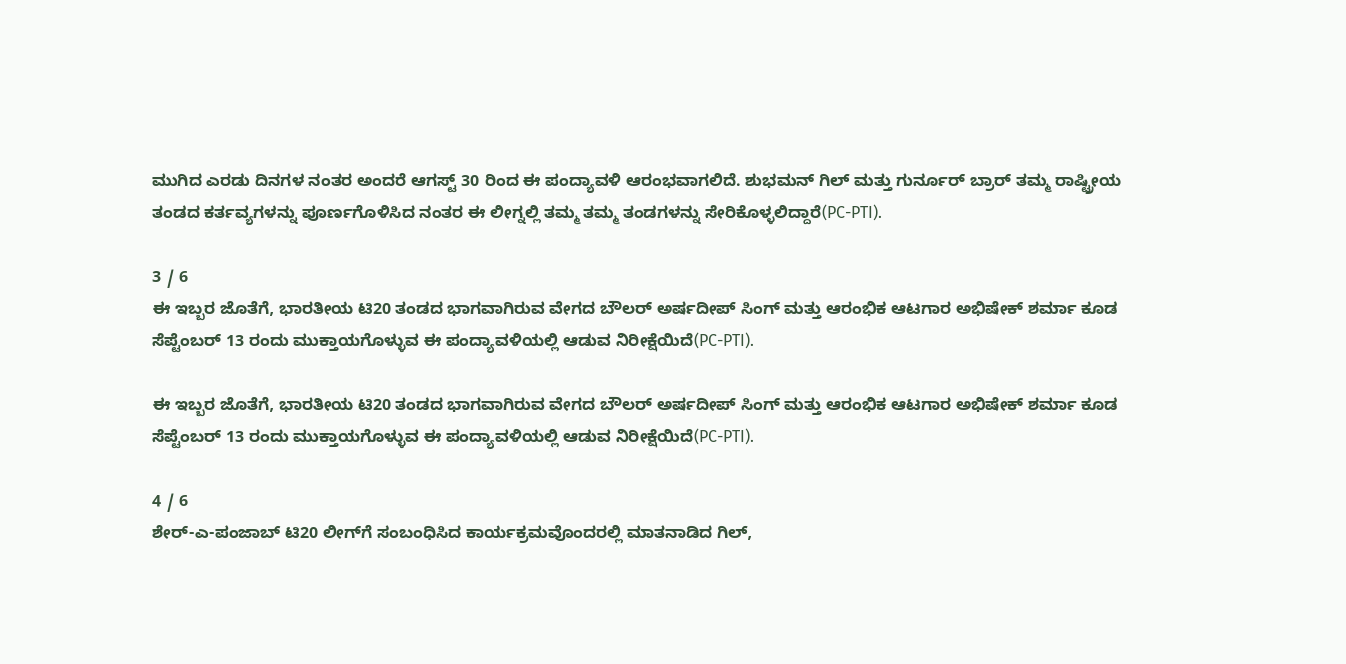ಮುಗಿದ ಎರಡು ದಿನಗಳ ನಂತರ ಅಂದರೆ ಆಗಸ್ಟ್ 30 ರಿಂದ ಈ ಪಂದ್ಯಾವಳಿ ಆರಂಭವಾಗಲಿದೆ. ಶುಭಮನ್ ಗಿಲ್ ಮತ್ತು ಗುರ್ನೂರ್ ಬ್ರಾರ್ ತಮ್ಮ ರಾಷ್ಟ್ರೀಯ ತಂಡದ ಕರ್ತವ್ಯಗಳನ್ನು ಪೂರ್ಣಗೊಳಿಸಿದ ನಂತರ ಈ ಲೀಗ್ನಲ್ಲಿ ತಮ್ಮ ತಮ್ಮ ತಂಡಗಳನ್ನು ಸೇರಿಕೊಳ್ಳಲಿದ್ದಾರೆ(PC-PTI).

3 / 6
ಈ ಇಬ್ಬರ ಜೊತೆಗೆ, ಭಾರತೀಯ ಟಿ20 ತಂಡದ ಭಾಗವಾಗಿರುವ ವೇಗದ ಬೌಲರ್ ಅರ್ಷದೀಪ್ ಸಿಂಗ್ ಮತ್ತು ಆರಂಭಿಕ ಆಟಗಾರ ಅಭಿಷೇಕ್ ಶರ್ಮಾ ಕೂಡ ಸೆಪ್ಟೆಂಬರ್ 13 ರಂದು ಮುಕ್ತಾಯಗೊಳ್ಳುವ ಈ ಪಂದ್ಯಾವಳಿಯಲ್ಲಿ ಆಡುವ ನಿರೀಕ್ಷೆಯಿದೆ(PC-PTI).

ಈ ಇಬ್ಬರ ಜೊತೆಗೆ, ಭಾರತೀಯ ಟಿ20 ತಂಡದ ಭಾಗವಾಗಿರುವ ವೇಗದ ಬೌಲರ್ ಅರ್ಷದೀಪ್ ಸಿಂಗ್ ಮತ್ತು ಆರಂಭಿಕ ಆಟಗಾರ ಅಭಿಷೇಕ್ ಶರ್ಮಾ ಕೂಡ ಸೆಪ್ಟೆಂಬರ್ 13 ರಂದು ಮುಕ್ತಾಯಗೊಳ್ಳುವ ಈ ಪಂದ್ಯಾವಳಿಯಲ್ಲಿ ಆಡುವ ನಿರೀಕ್ಷೆಯಿದೆ(PC-PTI).

4 / 6
ಶೇರ್-ಎ-ಪಂಜಾಬ್ ಟಿ20 ಲೀಗ್‌ಗೆ ಸಂಬಂಧಿಸಿದ ಕಾರ್ಯಕ್ರಮವೊಂದರಲ್ಲಿ ಮಾತನಾಡಿದ ಗಿಲ್,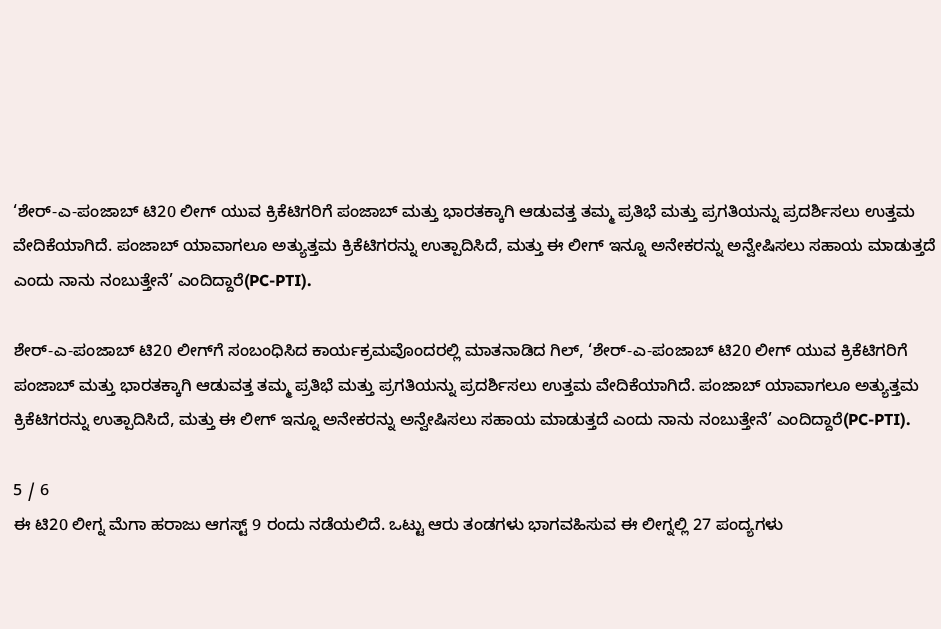‘ಶೇರ್-ಎ-ಪಂಜಾಬ್ ಟಿ20 ಲೀಗ್ ಯುವ ಕ್ರಿಕೆಟಿಗರಿಗೆ ಪಂಜಾಬ್ ಮತ್ತು ಭಾರತಕ್ಕಾಗಿ ಆಡುವತ್ತ ತಮ್ಮ ಪ್ರತಿಭೆ ಮತ್ತು ಪ್ರಗತಿಯನ್ನು ಪ್ರದರ್ಶಿಸಲು ಉತ್ತಮ ವೇದಿಕೆಯಾಗಿದೆ. ಪಂಜಾಬ್ ಯಾವಾಗಲೂ ಅತ್ಯುತ್ತಮ ಕ್ರಿಕೆಟಿಗರನ್ನು ಉತ್ಪಾದಿಸಿದೆ, ಮತ್ತು ಈ ಲೀಗ್ ಇನ್ನೂ ಅನೇಕರನ್ನು ಅನ್ವೇಷಿಸಲು ಸಹಾಯ ಮಾಡುತ್ತದೆ ಎಂದು ನಾನು ನಂಬುತ್ತೇನೆ’ ಎಂದಿದ್ದಾರೆ(PC-PTI).

ಶೇರ್-ಎ-ಪಂಜಾಬ್ ಟಿ20 ಲೀಗ್‌ಗೆ ಸಂಬಂಧಿಸಿದ ಕಾರ್ಯಕ್ರಮವೊಂದರಲ್ಲಿ ಮಾತನಾಡಿದ ಗಿಲ್, ‘ಶೇರ್-ಎ-ಪಂಜಾಬ್ ಟಿ20 ಲೀಗ್ ಯುವ ಕ್ರಿಕೆಟಿಗರಿಗೆ ಪಂಜಾಬ್ ಮತ್ತು ಭಾರತಕ್ಕಾಗಿ ಆಡುವತ್ತ ತಮ್ಮ ಪ್ರತಿಭೆ ಮತ್ತು ಪ್ರಗತಿಯನ್ನು ಪ್ರದರ್ಶಿಸಲು ಉತ್ತಮ ವೇದಿಕೆಯಾಗಿದೆ. ಪಂಜಾಬ್ ಯಾವಾಗಲೂ ಅತ್ಯುತ್ತಮ ಕ್ರಿಕೆಟಿಗರನ್ನು ಉತ್ಪಾದಿಸಿದೆ, ಮತ್ತು ಈ ಲೀಗ್ ಇನ್ನೂ ಅನೇಕರನ್ನು ಅನ್ವೇಷಿಸಲು ಸಹಾಯ ಮಾಡುತ್ತದೆ ಎಂದು ನಾನು ನಂಬುತ್ತೇನೆ’ ಎಂದಿದ್ದಾರೆ(PC-PTI).

5 / 6
ಈ ಟಿ20 ಲೀಗ್ನ ಮೆಗಾ ಹರಾಜು ಆಗಸ್ಟ್ 9 ರಂದು ನಡೆಯಲಿದೆ. ಒಟ್ಟು ಆರು ತಂಡಗಳು ಭಾಗವಹಿಸುವ ಈ ಲೀಗ್ನಲ್ಲಿ 27 ಪಂದ್ಯಗಳು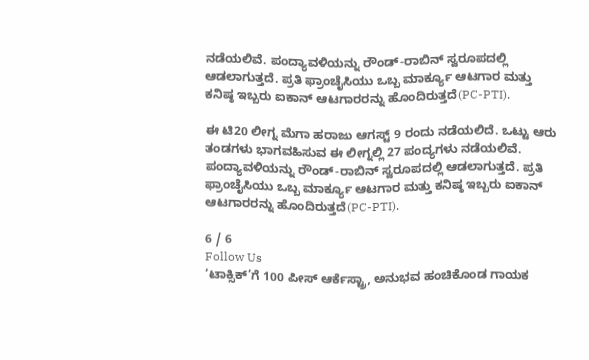ನಡೆಯಲಿವೆ. ಪಂದ್ಯಾವಳಿಯನ್ನು ರೌಂಡ್-ರಾಬಿನ್ ಸ್ವರೂಪದಲ್ಲಿ ಆಡಲಾಗುತ್ತದೆ. ಪ್ರತಿ ಫ್ರಾಂಚೈಸಿಯು ಒಬ್ಬ ಮಾರ್ಕ್ಯೂ ಆಟಗಾರ ಮತ್ತು ಕನಿಷ್ಠ ಇಬ್ಬರು ಐಕಾನ್ ಆಟಗಾರರನ್ನು ಹೊಂದಿರುತ್ತದೆ(PC-PTI).

ಈ ಟಿ20 ಲೀಗ್ನ ಮೆಗಾ ಹರಾಜು ಆಗಸ್ಟ್ 9 ರಂದು ನಡೆಯಲಿದೆ. ಒಟ್ಟು ಆರು ತಂಡಗಳು ಭಾಗವಹಿಸುವ ಈ ಲೀಗ್ನಲ್ಲಿ 27 ಪಂದ್ಯಗಳು ನಡೆಯಲಿವೆ. ಪಂದ್ಯಾವಳಿಯನ್ನು ರೌಂಡ್-ರಾಬಿನ್ ಸ್ವರೂಪದಲ್ಲಿ ಆಡಲಾಗುತ್ತದೆ. ಪ್ರತಿ ಫ್ರಾಂಚೈಸಿಯು ಒಬ್ಬ ಮಾರ್ಕ್ಯೂ ಆಟಗಾರ ಮತ್ತು ಕನಿಷ್ಠ ಇಬ್ಬರು ಐಕಾನ್ ಆಟಗಾರರನ್ನು ಹೊಂದಿರುತ್ತದೆ(PC-PTI).

6 / 6
Follow Us
‘ಟಾಕ್ಸಿಕ್’ಗೆ 100 ಪೀಸ್ ಆರ್ಕೆಸ್ಟ್ರಾ, ಅನುಭವ ಹಂಚಿಕೊಂಡ ಗಾಯಕ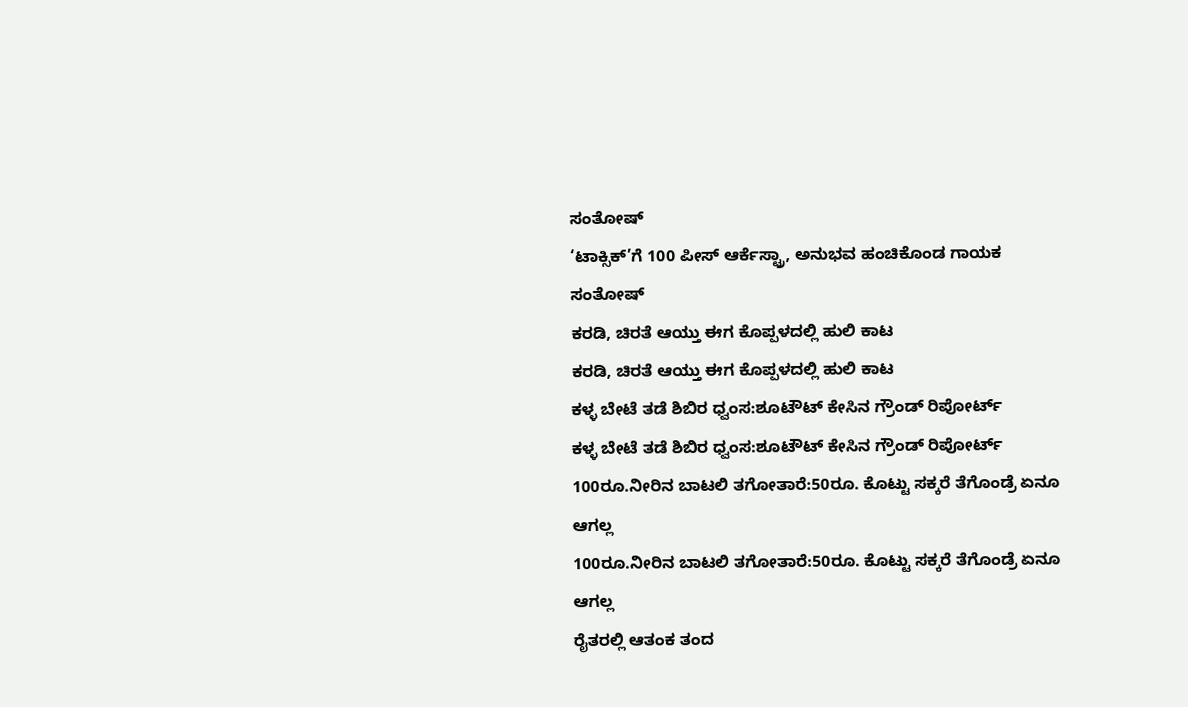ಸಂತೋಷ್
‘ಟಾಕ್ಸಿಕ್’ಗೆ 100 ಪೀಸ್ ಆರ್ಕೆಸ್ಟ್ರಾ, ಅನುಭವ ಹಂಚಿಕೊಂಡ ಗಾಯಕ ಸಂತೋಷ್
ಕರಡಿ, ಚಿರತೆ ಆಯ್ತು ಈಗ ಕೊಪ್ಪಳದಲ್ಲಿ ಹುಲಿ ಕಾಟ
ಕರಡಿ, ಚಿರತೆ ಆಯ್ತು ಈಗ ಕೊಪ್ಪಳದಲ್ಲಿ ಹುಲಿ ಕಾಟ
ಕಳ್ಳ ಬೇಟೆ ತಡೆ ಶಿಬಿರ ಧ್ವಂಸ:ಶೂಟೌಟ್ ಕೇಸಿನ ಗ್ರೌಂಡ್ ರಿಪೋರ್ಟ್
ಕಳ್ಳ ಬೇಟೆ ತಡೆ ಶಿಬಿರ ಧ್ವಂಸ:ಶೂಟೌಟ್ ಕೇಸಿನ ಗ್ರೌಂಡ್ ರಿಪೋರ್ಟ್
100ರೂ.ನೀರಿನ ಬಾಟಲಿ ತಗೋತಾರೆ:50ರೂ. ಕೊಟ್ಟು ಸಕ್ಕರೆ ತೆಗೊಂಡ್ರೆ ಏನೂ ಆಗಲ್ಲ
100ರೂ.ನೀರಿನ ಬಾಟಲಿ ತಗೋತಾರೆ:50ರೂ. ಕೊಟ್ಟು ಸಕ್ಕರೆ ತೆಗೊಂಡ್ರೆ ಏನೂ ಆಗಲ್ಲ
ರೈತರಲ್ಲಿ ಆತಂಕ ತಂದ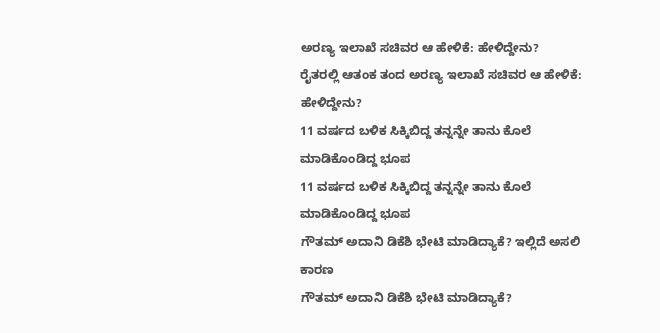ಅರಣ್ಯ ಇಲಾಖೆ ಸಚಿವರ ಆ ಹೇಳಿಕೆ: ಹೇಳಿದ್ದೇನು?
ರೈತರಲ್ಲಿ ಆತಂಕ ತಂದ ಅರಣ್ಯ ಇಲಾಖೆ ಸಚಿವರ ಆ ಹೇಳಿಕೆ: ಹೇಳಿದ್ದೇನು?
11 ವರ್ಷದ ಬಳಿಕ ಸಿಕ್ಕಿಬಿದ್ದ ತನ್ನನ್ನೇ ತಾನು ಕೊಲೆ ಮಾಡಿಕೊಂಡಿದ್ದ ಭೂಪ
11 ವರ್ಷದ ಬಳಿಕ ಸಿಕ್ಕಿಬಿದ್ದ ತನ್ನನ್ನೇ ತಾನು ಕೊಲೆ ಮಾಡಿಕೊಂಡಿದ್ದ ಭೂಪ
ಗೌತಮ್ ಅದಾನಿ ಡಿಕೆಶಿ ಭೇಟಿ ಮಾಡಿದ್ಯಾಕೆ? ಇಲ್ಲಿದೆ ಅಸಲಿ ಕಾರಣ
ಗೌತಮ್ ಅದಾನಿ ಡಿಕೆಶಿ ಭೇಟಿ ಮಾಡಿದ್ಯಾಕೆ?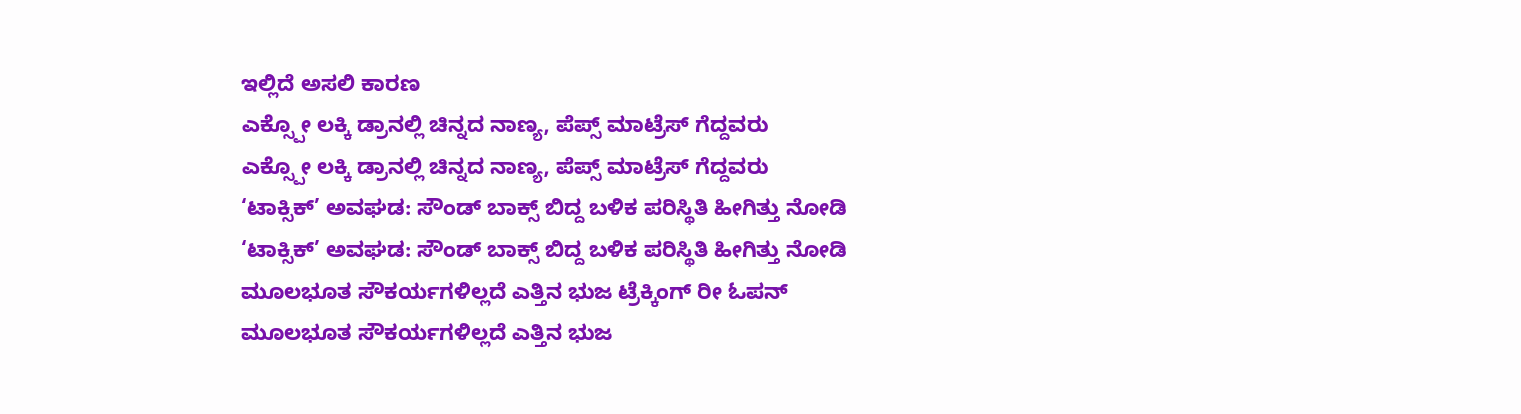ಇಲ್ಲಿದೆ ಅಸಲಿ ಕಾರಣ
ಎಕ್ಸ್ಪೋ ಲಕ್ಕಿ ಡ್ರಾನಲ್ಲಿ ಚಿನ್ನದ ನಾಣ್ಯ, ಪೆಪ್ಸ್ ಮಾಟ್ರೆಸ್ ಗೆದ್ದವರು
ಎಕ್ಸ್ಪೋ ಲಕ್ಕಿ ಡ್ರಾನಲ್ಲಿ ಚಿನ್ನದ ನಾಣ್ಯ, ಪೆಪ್ಸ್ ಮಾಟ್ರೆಸ್ ಗೆದ್ದವರು
‘ಟಾಕ್ಸಿಕ್’ ಅವಘಡ: ಸೌಂಡ್ ಬಾಕ್ಸ್ ಬಿದ್ದ ಬಳಿಕ ಪರಿಸ್ಥಿತಿ ಹೀಗಿತ್ತು ನೋಡಿ
‘ಟಾಕ್ಸಿಕ್’ ಅವಘಡ: ಸೌಂಡ್ ಬಾಕ್ಸ್ ಬಿದ್ದ ಬಳಿಕ ಪರಿಸ್ಥಿತಿ ಹೀಗಿತ್ತು ನೋಡಿ
ಮೂಲಭೂತ ಸೌಕರ್ಯಗಳಿಲ್ಲದೆ ಎತ್ತಿನ ಭುಜ ಟ್ರೆಕ್ಕಿಂಗ್ ರೀ ಓಪನ್
ಮೂಲಭೂತ ಸೌಕರ್ಯಗಳಿಲ್ಲದೆ ಎತ್ತಿನ ಭುಜ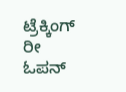ಟ್ರೆಕ್ಕಿಂಗ್ ರೀ ಓಪನ್